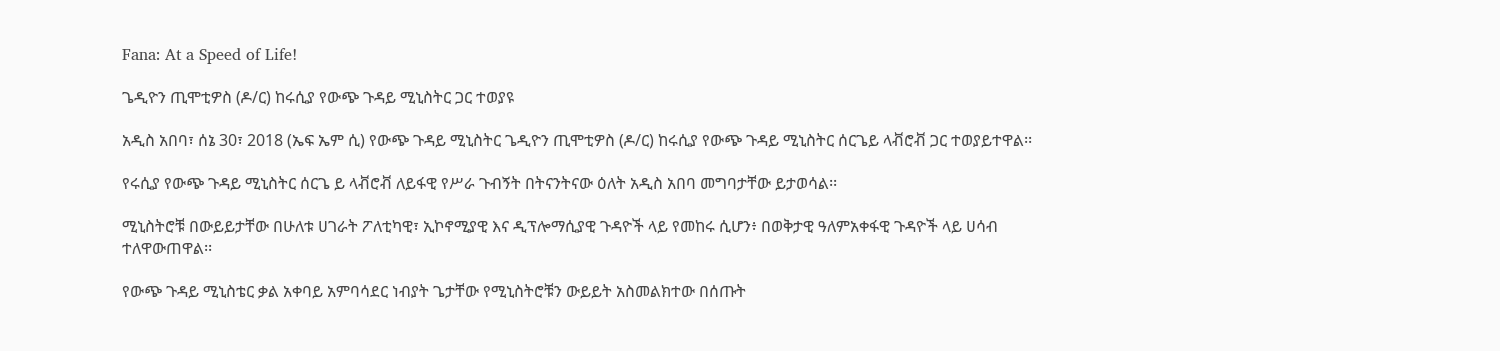Fana: At a Speed of Life!

ጌዲዮን ጢሞቲዎስ (ዶ/ር) ከሩሲያ የውጭ ጉዳይ ሚኒስትር ጋር ተወያዩ

አዲስ አበባ፣ ሰኔ 30፣ 2018 (ኤፍ ኤም ሲ) የውጭ ጉዳይ ሚኒስትር ጌዲዮን ጢሞቲዎስ (ዶ/ር) ከሩሲያ የውጭ ጉዳይ ሚኒስትር ሰርጌይ ላቭሮቭ ጋር ተወያይተዋል፡፡

የሩሲያ የውጭ ጉዳይ ሚኒስትር ሰርጌ ይ ላቭሮቭ ለይፋዊ የሥራ ጉብኝት በትናንትናው ዕለት አዲስ አበባ መግባታቸው ይታወሳል፡፡

ሚኒስትሮቹ በውይይታቸው በሁለቱ ሀገራት ፖለቲካዊ፣ ኢኮኖሚያዊ እና ዲፕሎማሲያዊ ጉዳዮች ላይ የመከሩ ሲሆን፥ በወቅታዊ ዓለምአቀፋዊ ጉዳዮች ላይ ሀሳብ ተለዋውጠዋል፡፡

የውጭ ጉዳይ ሚኒስቴር ቃል አቀባይ አምባሳደር ነብያት ጌታቸው የሚኒስትሮቹን ውይይት አስመልክተው በሰጡት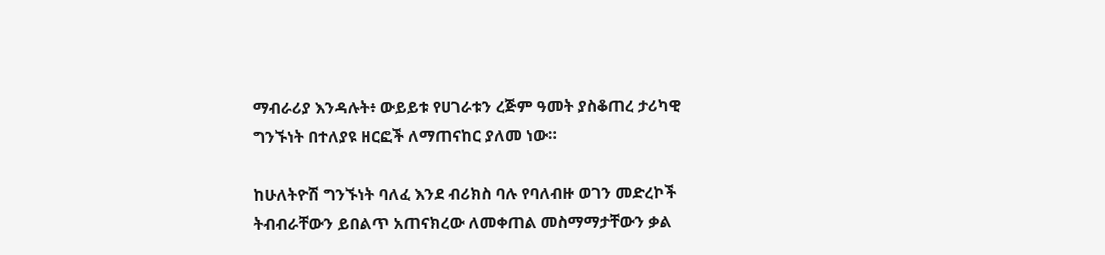ማብራሪያ እንዳሉት፥ ውይይቱ የሀገራቱን ረጅም ዓመት ያስቆጠረ ታሪካዊ ግንኙነት በተለያዩ ዘርፎች ለማጠናከር ያለመ ነው።

ከሁለትዮሽ ግንኙነት ባለፈ እንደ ብሪክስ ባሉ የባለብዙ ወገን መድረኮች ትብብራቸውን ይበልጥ አጠናክረው ለመቀጠል መስማማታቸውን ቃል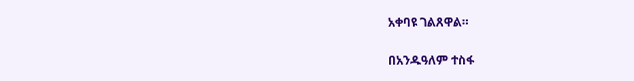አቀባዩ ገልጸዋል።

በአንዱዓለም ተስፋ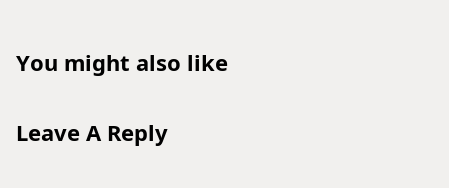You might also like

Leave A Reply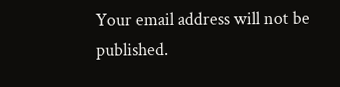Your email address will not be published.